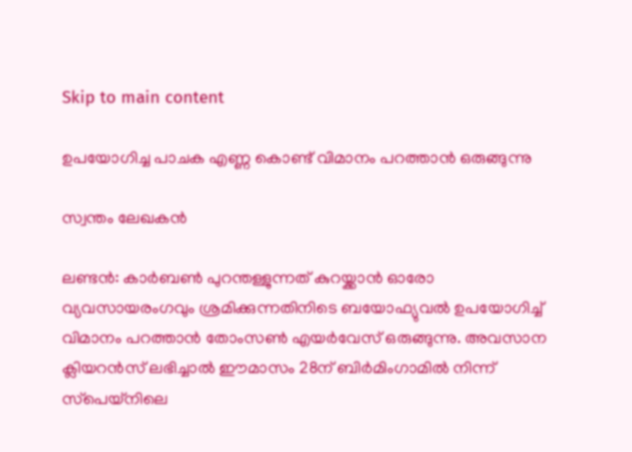Skip to main content

ഉപയോഗിച്ച പാചക എണ്ണ കൊണ്ട് വിമാനം പറത്താന്‍ ഒരുങ്ങുന്നു

സ്വന്തം ലേഖകന്‍

ലണ്ടന്‍: കാര്‍ബണ്‍ പുറന്തള്ളുന്നത് കുറയ്ക്കാന്‍ ഓരോ വ്യവസായരംഗവും ശ്രമിക്കുന്നതിനിടെ ബയോഫ്യുവല്‍ ഉപയോഗിച്ച് വിമാനം പറത്താന്‍ തോംസണ്‍ എയര്‍വേസ് ഒരുങ്ങുന്നു. അവസാന ക്ലിയറന്‍സ് ലഭിച്ചാല്‍ ഈമാസം 28ന് ബിര്‍മിംഗാമില്‍ നിന്ന് സ്‌പെയ്‌നിലെ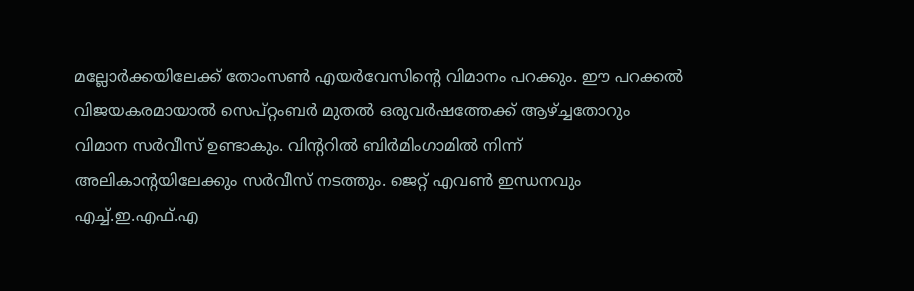മല്ലോര്‍ക്കയിലേക്ക് തോംസണ്‍ എയര്‍വേസിന്റെ വിമാനം പറക്കും. ഈ പറക്കല്‍ വിജയകരമായാല്‍ സെപ്റ്റംബര്‍ മുതല്‍ ഒരുവര്‍ഷത്തേക്ക് ആഴ്ച്ചതോറും വിമാന സര്‍വീസ് ഉണ്ടാകും. വിന്ററില്‍ ബിര്‍മിംഗാമില്‍ നിന്ന് അലികാന്റയിലേക്കും സര്‍വീസ് നടത്തും. ജെറ്റ് എവണ്‍ ഇന്ധനവും എച്ച്.ഇ.എഫ്.എ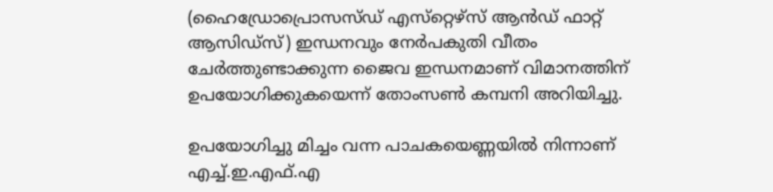(ഹൈഡ്രോപ്രൊസസ്ഡ് എസ്‌റ്റെഴ്‌സ് ആന്‍ഡ് ഫാറ്റ് ആസിഡ്‌സ്) ഇന്ധനവും നേര്‍പകുതി വീതം ചേര്‍ത്തുണ്ടാക്കുന്ന ജൈവ ഇന്ധനമാണ് വിമാനത്തിന് ഉപയോഗിക്കുകയെന്ന് തോംസണ്‍ കമ്പനി അറിയിച്ചു.

ഉപയോഗിച്ചു മിച്ചം വന്ന പാചകയെണ്ണയില്‍ നിന്നാണ് എച്ച്.ഇ.എഫ്.എ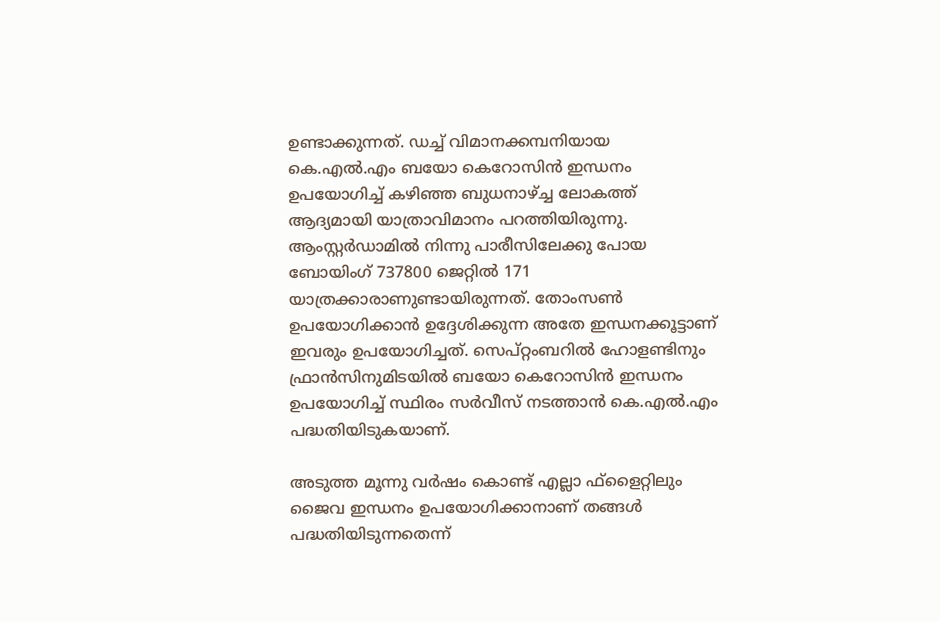ഉണ്ടാക്കുന്നത്. ഡച്ച് വിമാനക്കമ്പനിയായ കെ.എല്‍.എം ബയോ കെറോസിന്‍ ഇന്ധനം ഉപയോഗിച്ച് കഴിഞ്ഞ ബുധനാഴ്ച്ച ലോകത്ത് ആദ്യമായി യാത്രാവിമാനം പറത്തിയിരുന്നു. ആംസ്റ്റര്‍ഡാമില്‍ നിന്നു പാരീസിലേക്കു പോയ ബോയിംഗ് 737800 ജെറ്റില്‍ 171 യാത്രക്കാരാണുണ്ടായിരുന്നത്. തോംസണ്‍ ഉപയോഗിക്കാന്‍ ഉദ്ദേശിക്കുന്ന അതേ ഇന്ധനക്കൂട്ടാണ് ഇവരും ഉപയോഗിച്ചത്. സെപ്റ്റംബറില്‍ ഹോളണ്ടിനും ഫ്രാന്‍സിനുമിടയില്‍ ബയോ കെറോസിന്‍ ഇന്ധനം ഉപയോഗിച്ച് സ്ഥിരം സര്‍വീസ് നടത്താന്‍ കെ.എല്‍.എം പദ്ധതിയിടുകയാണ്.

അടുത്ത മൂന്നു വര്‍ഷം കൊണ്ട് എല്ലാ ഫ്‌ളൈറ്റിലും ജൈവ ഇന്ധനം ഉപയോഗിക്കാനാണ് തങ്ങള്‍ പദ്ധതിയിടുന്നതെന്ന്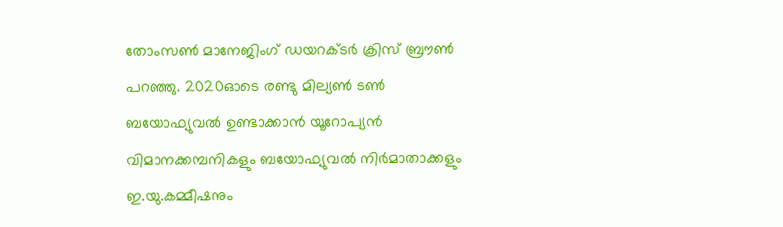തോംസണ്‍ മാനേജിംഗ് ഡയറക്ടര്‍ ക്രിസ് ബ്രൗണ്‍ പറഞ്ഞു. 2020ഓടെ രണ്ടു മില്യണ്‍ ടണ്‍ ബയോഫ്യുവല്‍ ഉണ്ടാക്കാന്‍ യൂറോപ്യന്‍ വിമാനക്കമ്പനികളും ബയോഫ്യുവല്‍ നിര്‍മാതാക്കളും ഇ.യു.കമ്മീഷനും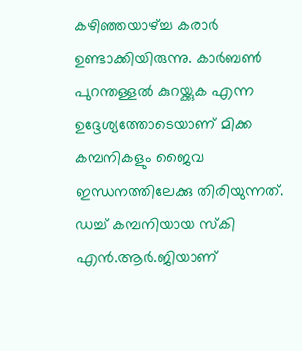കഴിഞ്ഞയാഴ്ച്ച കരാര്‍ ഉണ്ടാക്കിയിരുന്നു. കാര്‍ബണ്‍ പുറന്തള്ളല്‍ കുറയ്ക്കുക എന്ന ഉദ്ദേശ്യത്തോടെയാണ് മിക്ക കമ്പനികളും ജൈവ ഇന്ധനത്തിലേക്കു തിരിയുന്നത്. ഡച്ച് കമ്പനിയായ സ്‌കി എന്‍.ആര്‍.ജിയാണ്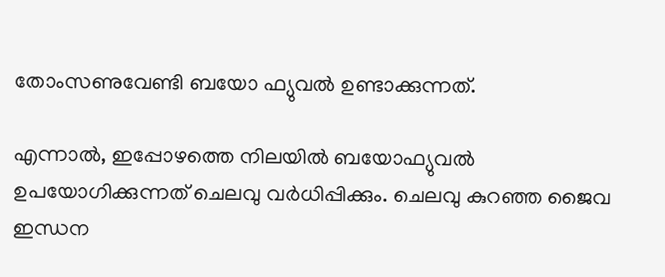തോംസണുവേണ്ടി ബയോ ഫ്യുവല്‍ ഉണ്ടാക്കുന്നത്.

എന്നാല്‍, ഇപ്പോഴത്തെ നിലയില്‍ ബയോഫ്യുവല്‍ ഉപയോഗിക്കുന്നത് ചെലവു വര്‍ധിപ്പിക്കും. ചെലവു കുറഞ്ഞ ജൈവ ഇന്ധന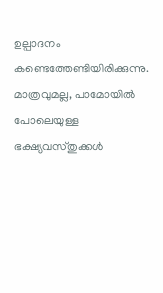ഉല്പാദനം കണ്ടെത്തേണ്ടിയിരിക്കുന്നു. മാത്രവുമല്ല, പാമോയില്‍ പോലെയുള്ള ഭക്ഷ്യവസ്തുക്കള്‍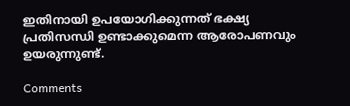ഇതിനായി ഉപയോഗിക്കുന്നത് ഭക്ഷ്യ പ്രതിസന്ധി ഉണ്ടാക്കുമെന്ന ആരോപണവും ഉയരുന്നുണ്ട്.

Comments